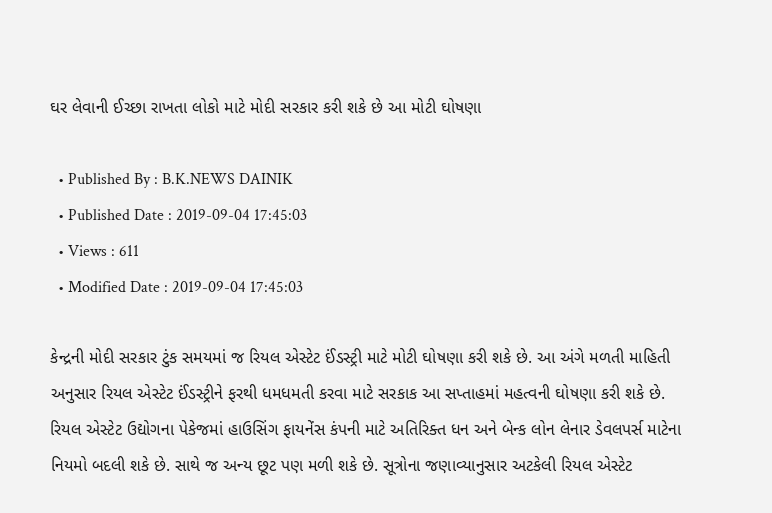ઘર લેવાની ઈચ્છા રાખતા લોકો માટે મોદી સરકાર કરી શકે છે આ મોટી ઘોષણા

  • Published By : B.K.NEWS DAINIK
  • Published Date : 2019-09-04 17:45:03
  • Views : 611
  • Modified Date : 2019-09-04 17:45:03

કેન્દ્રની મોદી સરકાર ટુંક સમયમાં જ રિયલ એસ્ટેટ ઈંડસ્ટ્રી માટે મોટી ઘોષણા કરી શકે છે. આ અંગે મળતી માહિતી અનુસાર રિયલ એસ્ટેટ ઈંડસ્ટ્રીને ફરથી ધમધમતી કરવા માટે સરકાક આ સપ્તાહમાં મહત્વની ઘોષણા કરી શકે છે. રિયલ એસ્ટેટ ઉદ્યોગના પેકેજમાં હાઉસિંગ ફાયનેંસ કંપની માટે અતિરિક્ત ધન અને બેન્ક લોન લેનાર ડેવલપર્સ માટેના નિયમો બદલી શકે છે. સાથે જ અન્ય છૂટ પણ મળી શકે છે. સૂત્રોના જણાવ્યાનુસાર અટકેલી રિયલ એસ્ટેટ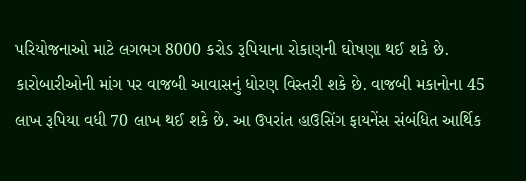પરિયોજનાઓ માટે લગભગ 8000 કરોડ રૂપિયાના રોકાણની ઘોષણા થઈ શકે છે. કારોબારીઓની માંગ પર વાજબી આવાસનું ધોરણ વિસ્તરી શકે છે. વાજબી મકાનોના 45 લાખ રૂપિયા વધી 70 લાખ થઈ શકે છે. આ ઉપરાંત હાઉસિંગ ફાયનેંસ સંબંધિત આર્થિક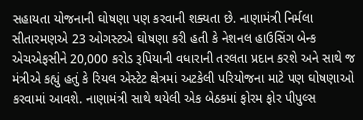સહાયતા યોજનાની ઘોષણા પણ કરવાની શક્યતા છે. નાણામંત્રી નિર્મલા સીતારમણએ 23 ઓગસ્ટએ ઘોષણા કરી હતી કે નેશનલ હાઉસિંગ બેન્ક એચએફસીને 20,000 કરોડ રૂપિયાની વધારાની તરલતા પ્રદાન કરશે અને સાથે જ મંત્રીએ કહ્યું હતું કે રિયલ એસ્ટેટ ક્ષેત્રમાં અટકેલી પરિયોજના માટે પણ ઘોષણાઓ કરવામાં આવશે. નાણામંત્રી સાથે થયેલી એક બેઠકમાં ફોરમ ફોર પીપુલ્સ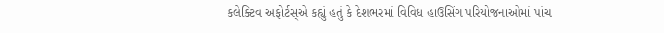કલેક્ટિવ અફોર્ટસ્એ કહ્યું હતું કે દેશભરમાં વિવિધ હાઉસિંગ પરિયોજનાઓમાં પાંચ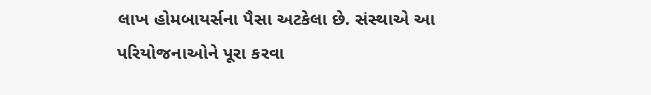લાખ હોમબાયર્સના પૈસા અટકેલા છે. સંસ્થાએ આ પરિયોજનાઓને પૂરા કરવા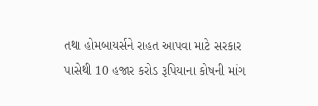તથા હોમબાયર્સને રાહત આપવા માટે સરકાર પાસેથી 10 હજાર કરોડ રૂપિયાના કોષની માંગ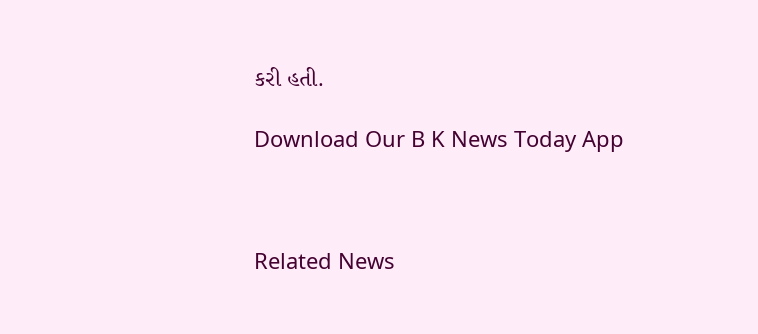કરી હતી.

Download Our B K News Today App



Related News